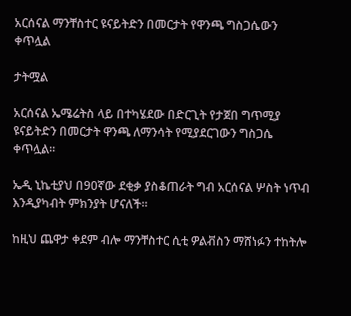አርሰናል ማንቸስተር ዩናይትድን በመርታት የዋንጫ ግስጋሴውን ቀጥሏል

ታትሟል

አርሰናል ኤሜሬትስ ላይ በተካሄደው በድርጊት የታጀበ ግጥሚያ ዩናይትድን በመርታት ዋንጫ ለማንሳት የሚያደርገውን ግስጋሴ ቀጥሏል።

ኤዲ ኒኬቲያህ በ90ኛው ደቂቃ ያስቆጠራት ግብ አርሰናል ሦስት ነጥብ እንዲያካብት ምክንያት ሆናለች።

ከዚህ ጨዋታ ቀደም ብሎ ማንቸስተር ሲቲ ዎልቭስን ማሸነፉን ተከትሎ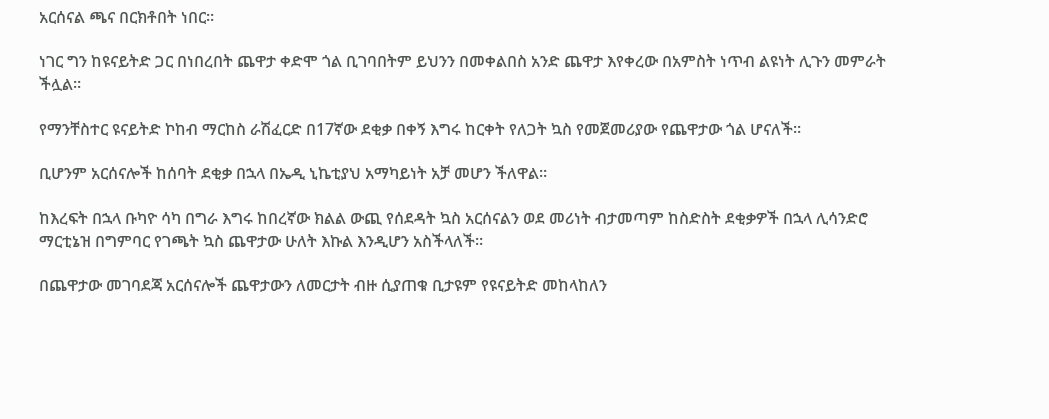አርሰናል ጫና በርክቶበት ነበር።

ነገር ግን ከዩናይትድ ጋር በነበረበት ጨዋታ ቀድሞ ጎል ቢገባበትም ይህንን በመቀልበስ አንድ ጨዋታ እየቀረው በአምስት ነጥብ ልዩነት ሊጉን መምራት ችሏል።

የማንቸስተር ዩናይትድ ኮከብ ማርከስ ራሽፈርድ በ17ኛው ደቂቃ በቀኝ እግሩ ከርቀት የለጋት ኳስ የመጀመሪያው የጨዋታው ጎል ሆናለች።

ቢሆንም አርሰናሎች ከሰባት ደቂቃ በኋላ በኤዲ ኒኬቲያህ አማካይነት አቻ መሆን ችለዋል።

ከእረፍት በኋላ ቡካዮ ሳካ በግራ እግሩ ከበረኛው ክልል ውጪ የሰደዳት ኳስ አርሰናልን ወደ መሪነት ብታመጣም ከስድስት ደቂቃዎች በኋላ ሊሳንድሮ ማርቲኔዝ በግምባር የገጫት ኳስ ጨዋታው ሁለት እኩል እንዲሆን አስችላለች።

በጨዋታው መገባደጃ አርሰናሎች ጨዋታውን ለመርታት ብዙ ሲያጠቁ ቢታዩም የዩናይትድ መከላከለን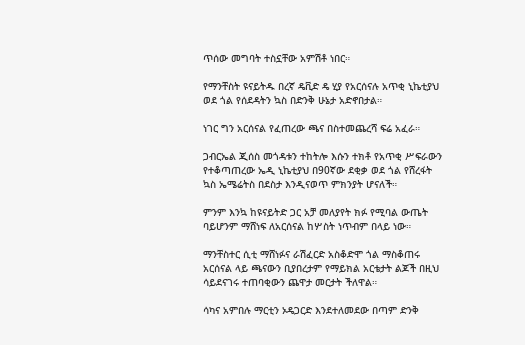ጥሰው መግባት ተስኗቸው አምሽቶ ነበር።

የማንቸስት ዩናይትዱ በረኛ ዴቪድ ዴ ሂያ የአርሰናሉ አጥቂ ኒኬቲያህ ወደ ጎል የሰደዳትን ኳስ በድንቅ ሁኔታ አድኖበታል።

ነገር ግን አርሰናል የፈጠረው ጫና በስተመጨረሻ ፍሬ አፈራ።

ጋብርኤል ጂሰስ መጎዳቱን ተከትሎ እሱን ተክቶ የአጥቂ ሥፍራውን የተቆጣጠረው ኤዲ ኒኬቲያህ በ90ኛው ደቂቃ ወደ ጎል የሸረፋት ኳስ ኤሜሬትስ በደስታ እንዲናወጥ ምክንያት ሆናለች።

ምንም እንኳ ከዩናይትድ ጋር አቻ መለያየት ክፉ የሚባል ውጤት ባይሆንም ማሸነፍ ለአርሰናል ከሦስት ነጥብም በላይ ነው።

ማንቸስተር ሲቲ ማሸነፉና ራሽፈርድ አስቆድሞ ጎል ማስቆጠሩ አርሰናል ላይ ጫናውን ቢያበረታም የማይክል አርቴታት ልጆች በዚህ ሳይደናገሩ ተጠባቂውን ጨዋታ መርታት ችለዋል።

ሳካና አምበሉ ማርቲን ኦዴጋርድ እንደተለመደው በጣም ድንቅ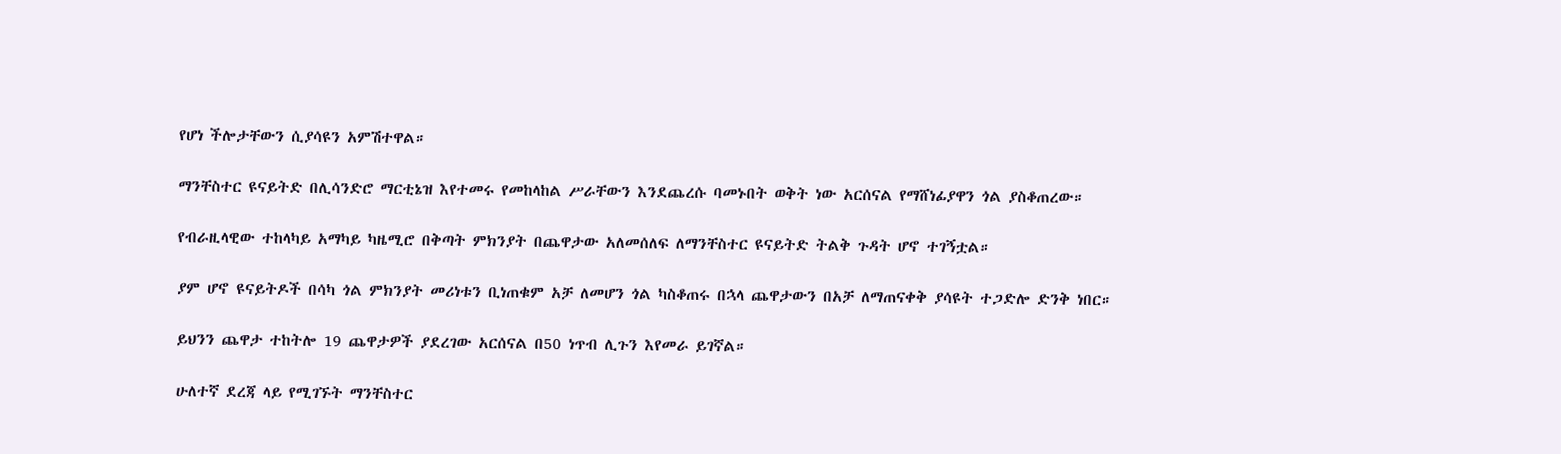የሆነ ችሎታቸውን ሲያሳዩን አምሽተዋል።

ማንቸስተር ዩናይትድ በሊሳንድሮ ማርቲኔዝ እየተመሩ የመከላከል ሥራቸውን እንደጨረሱ ባመኑበት ወቅት ነው አርሰናል የማሸነፊያዋን ጎል ያስቆጠረው።

የብራዚላዊው ተከላካይ አማካይ ካዜሚሮ በቅጣት ምክንያት በጨዋታው አለመሰለፍ ለማንቸስተር ዩናይትድ ትልቅ ጉዳት ሆኖ ተገኝቷል።

ያም ሆኖ ዩናይትዶች በሳካ ጎል ምክንያት መሪነቱን ቢነጠቁም አቻ ለመሆን ጎል ካስቆጠሩ በኋላ ጨዋታውን በአቻ ለማጠናቀቅ ያሳዩት ተጋድሎ ድንቅ ነበር።

ይህንን ጨዋታ ተከትሎ 19 ጨዋታዎች ያደረገው አርሰናል በ50 ነጥብ ሊጉን እየመራ ይገኛል።

ሁለተኛ ደረጃ ላይ የሚገኙት ማንቸስተር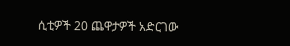ሲቲዎች 20 ጨዋታዎች አድርገው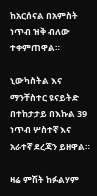ከአርሰናል በአምስት ነጥብ ዝቅ ብለው ተቀምጠዋል።

ኒውካስትል እና ማንቸስተር ዩናይትድ በተከታታይ በእኩል 39 ነጥብ ሦስተኛ እና አራተኛ ደረጃን ይዘዋል።

ዛሬ ምሽት ከፉልሃም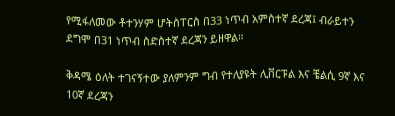የሚፋለመው ቶተንሃም ሆትስፐርስ በ33 ነጥብ አምስተኛ ደረጃ፤ ብራይተን ደግሞ በ31 ነጥብ ስድስተኛ ደረጃን ይዘዋል።

ቅዳሜ ዕለት ተገናኝተው ያለምንም ግብ የተለያዩት ሊቨርፑል እና ቼልሲ 9ኛ እና 10ኛ ደረጃን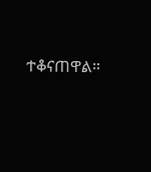ተቆናጠዋል።